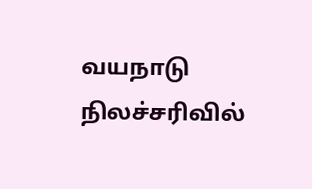வயநாடு நிலச்சரிவில்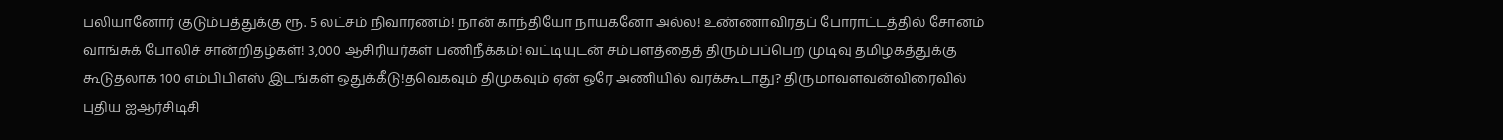பலியானோர் குடும்பத்துக்கு ரூ. 5 லட்சம் நிவாரணம்! நான் காந்தியோ நாயகனோ அல்ல! உண்ணாவிரதப் போராட்டத்தில் சோனம் வாங்சுக் போலிச் சான்றிதழ்கள்! 3,000 ஆசிரியர்கள் பணிநீக்கம்! வட்டியுடன் சம்பளத்தைத் திரும்பப்பெற முடிவு தமிழகத்துக்கு கூடுதலாக 100 எம்பிபிஎஸ் இடங்கள் ஒதுக்கீடு!தவெகவும் திமுகவும் ஏன் ஒரே அணியில் வரக்கூடாது? திருமாவளவன்விரைவில் புதிய ஐஆர்சிடிசி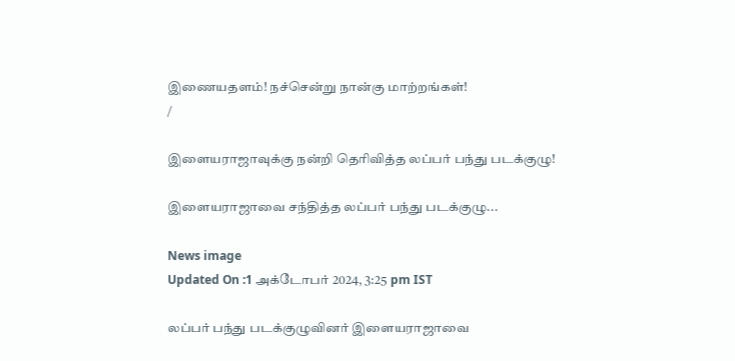இணையதளம்! நச்சென்று நான்கு மாற்றங்கள்!
/

இளையராஜாவுக்கு நன்றி தெரிவித்த லப்பர் பந்து படக்குழு!

இளையராஜாவை சந்தித்த லப்பர் பந்து படக்குழு...

News image
Updated On :1 அக்டோபர் 2024, 3:25 pm IST

லப்பர் பந்து படக்குழுவினர் இளையராஜாவை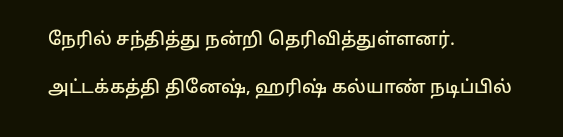நேரில் சந்தித்து நன்றி தெரிவித்துள்ளனர்.

அட்டக்கத்தி தினேஷ், ஹரிஷ் கல்யாண் நடிப்பில்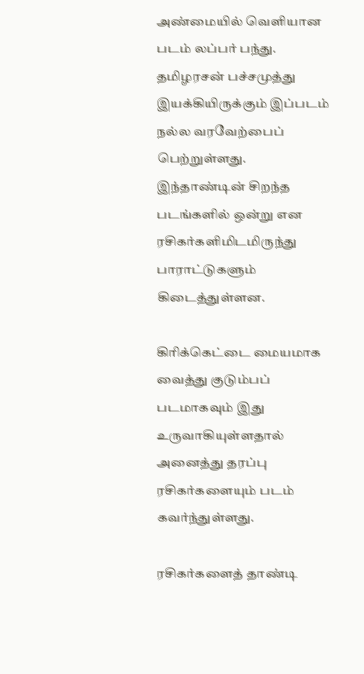அண்மையில் வெளியான படம் லப்பர் பந்து. தமிழரசன் பச்சமுத்து இயக்கியிருக்கும் இப்படம் நல்ல வரவேற்பைப் பெற்றுள்ளது. இந்தாண்டின் சிறந்த படங்களில் ஒன்று என ரசிகர்களிமிடமிருந்து பாராட்டுகளும் கிடைத்துள்ளன.

கிரிக்கெட்டை மையமாக வைத்து குடும்பப் படமாகவும் இது உருவாகியுள்ளதால் அனைத்து தரப்பு ரசிகர்களையும் படம் கவர்ந்துள்ளது.

ரசிகர்களைத் தாண்டி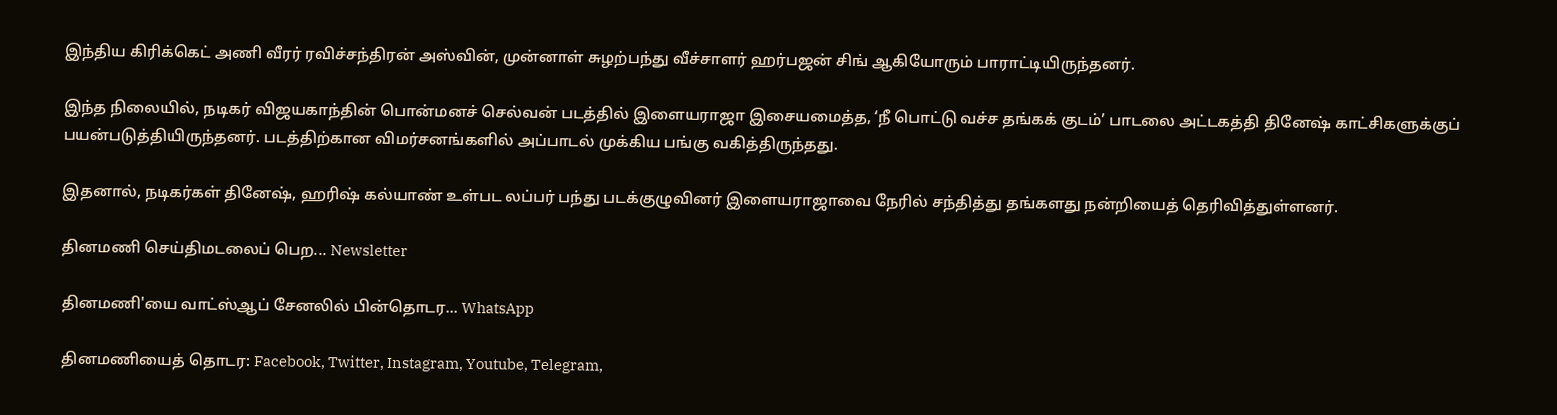இந்திய கிரிக்கெட் அணி வீரர் ரவிச்சந்திரன் அஸ்வின், முன்னாள் சுழற்பந்து வீச்சாளர் ஹர்பஜன் சிங் ஆகியோரும் பாராட்டியிருந்தனர்.

இந்த நிலையில், நடிகர் விஜயகாந்தின் பொன்மனச் செல்வன் படத்தில் இளையராஜா இசையமைத்த, ‘நீ பொட்டு வச்ச தங்கக் குடம்’ பாடலை அட்டகத்தி தினேஷ் காட்சிகளுக்குப் பயன்படுத்தியிருந்தனர். படத்திற்கான விமர்சனங்களில் அப்பாடல் முக்கிய பங்கு வகித்திருந்தது.

இதனால், நடிகர்கள் தினேஷ், ஹரிஷ் கல்யாண் உள்பட லப்பர் பந்து படக்குழுவினர் இளையராஜாவை நேரில் சந்தித்து தங்களது நன்றியைத் தெரிவித்துள்ளனர்.

தினமணி செய்திமடலைப் பெற... Newsletter

தினமணி'யை வாட்ஸ்ஆப் சேனலில் பின்தொடர... WhatsApp

தினமணியைத் தொடர: Facebook, Twitter, Instagram, Youtube, Telegram,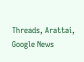Threads, Arattai, Google News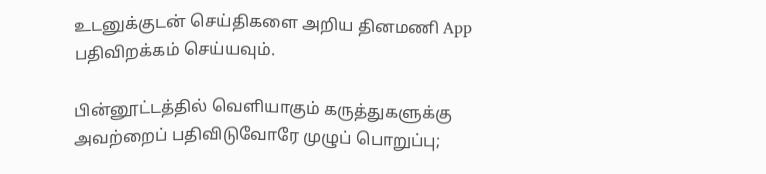உடனுக்குடன் செய்திகளை அறிய தினமணி App பதிவிறக்கம் செய்யவும்.

பின்னூட்டத்தில் வெளியாகும் கருத்துகளுக்கு அவற்றைப் பதிவிடுவோரே முழுப் பொறுப்பு;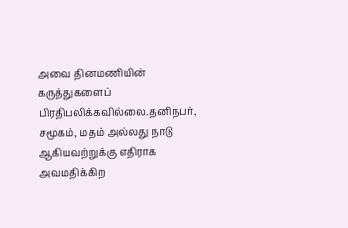அவை தினமணியின் கருத்துகளைப் பிரதிபலிக்கவில்லை.தனிநபர், சமூகம், மதம் அல்லது நாடு ஆகியவற்றுக்கு எதிராக அவமதிக்கிற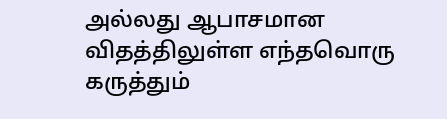அல்லது ஆபாசமான விதத்திலுள்ள எந்தவொரு கருத்தும்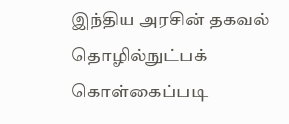இந்திய அரசின் தகவல் தொழில்நுட்பக் கொள்கைப்படி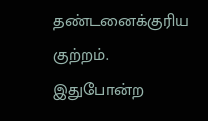தண்டனைக்குரிய குற்றம். இதுபோன்ற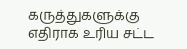கருத்துகளுக்கு எதிராக உரிய சட்ட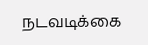நடவடிக்கை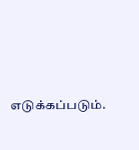எடுக்கப்படும்.